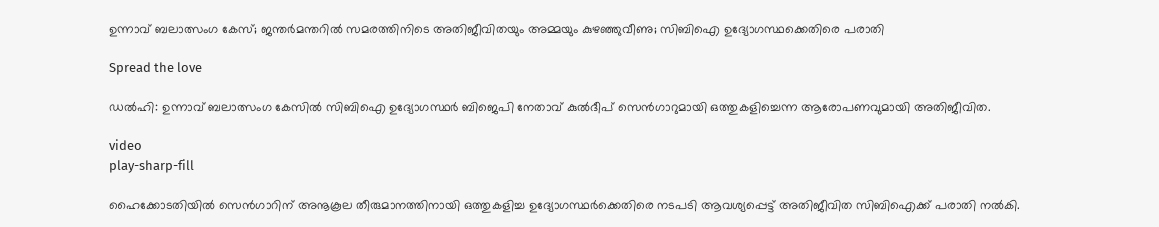ഉന്നാവ് ബലാത്സംഗ കേസ്; ജന്തര്‍മന്തറില്‍ സമരത്തിനിടെ അതിജീവിതയും അമ്മയും കുഴഞ്ഞുവീണു; സിബിഐ ഉദ്യോഗസ്ഥ‍ക്കെതിരെ പരാതി

Spread the love

ഡൽഹി: ഉന്നാവ് ബലാത്സംഗ കേസില്‍ സിബിഐ ഉദ്യോഗസ്ഥർ ബിജെപി നേതാവ് കുല്‍ദീപ് സെൻഗാറുമായി ഒത്തുകളിച്ചെന്ന ആരോപണവുമായി അതിജീവിത.

video
play-sharp-fill

ഹൈക്കോടതിയില്‍ സെൻഗാറിന് അനൂകൂല തീരുമാനത്തിനായി ഒത്തുകളിച്ച ഉദ്യോഗസ്ഥർക്കെതിരെ നടപടി ആവശ്യപ്പെട്ട് അതിജീവിത സിബിഐക്ക് പരാതി നല്‍കി.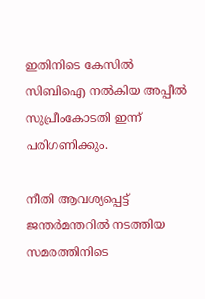ഇതിനിടെ കേസില്‍ സിബിഐ നല്‍കിയ അപ്പീല്‍ സുപ്രീംകോടതി ഇന്ന് പരിഗണിക്കും.

നീതി ആവശ്യപ്പെട്ട് ജന്തർമന്തറില്‍ നടത്തിയ സമരത്തിനിടെ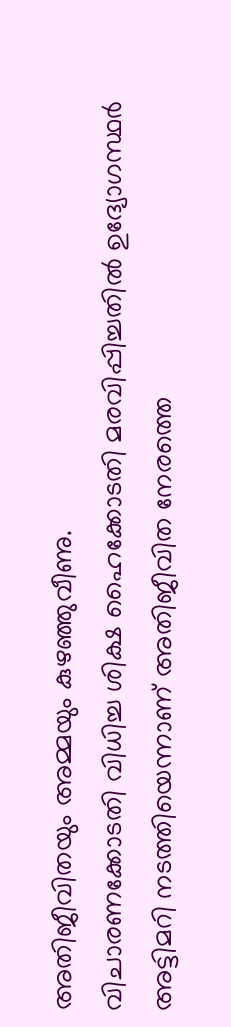അതിജീവിതയും അമ്മയും കുഴഞ്ഞുവീണു.
വിചാരണക്കോടതി വിധിച്ച ശിക്ഷ ഹൈക്കോടതി മരവിപ്പിച്ചതില്‍ ഉദ്യോഗസ്ഥർ അട്ടിമറി നടത്തിയെന്നാണ് അതിജീവിത നേരത്തെ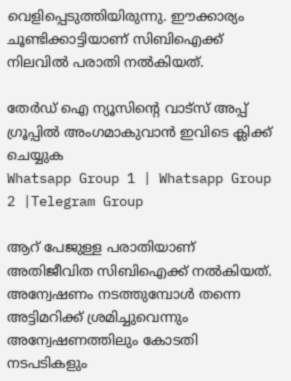വെളിപ്പെടുത്തിയിരുന്നു. ഈക്കാര്യം ചൂണ്ടിക്കാട്ടിയാണ് സിബിഐക്ക് നിലവില്‍ പരാതി നല്‍കിയത്.

തേർഡ് ഐ ന്യൂസിന്റെ വാട്സ് അപ്പ് ഗ്രൂപ്പിൽ അംഗമാകുവാൻ ഇവിടെ ക്ലിക്ക് ചെയ്യുക
Whatsapp Group 1 | Whatsapp Group 2 |Telegram Group

ആറ് പേജുള്ള പരാതിയാണ് അതിജീവിത സിബിഐക്ക് നല്‍കിയത്. അന്വേഷണം നടത്തുമ്പോള്‍ തന്നെ അട്ടിമറിക്ക് ശ്രമിച്ചുവെന്നും അന്വേഷണത്തിലും കോടതി നടപടികളും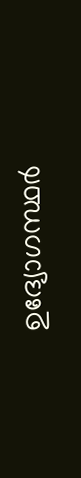ഉദ്യോഗസ്ഥർ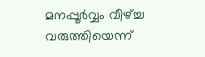മനപ്പൂർവ്വം വീഴ്ച്ച വരുത്തിയെന്ന്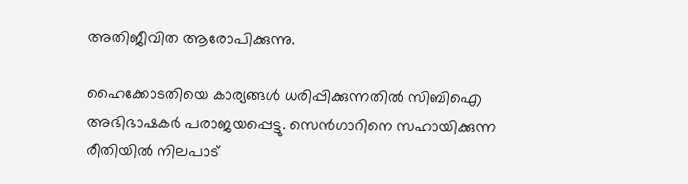അതിജീവിത ആരോപിക്കുന്നു.

ഹൈക്കോടതിയെ കാര്യങ്ങള്‍ ധരിപ്പിക്കുന്നതില്‍ സിബിഐ അഭിഭാഷകർ പരാജയപ്പെട്ടു. സെൻഗാറിനെ സഹായിക്കുന്ന രീതിയില്‍ നിലപാട്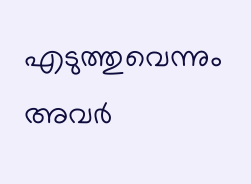എടുത്തുവെന്നും അവർ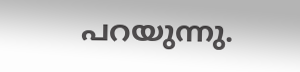പറയുന്നു.